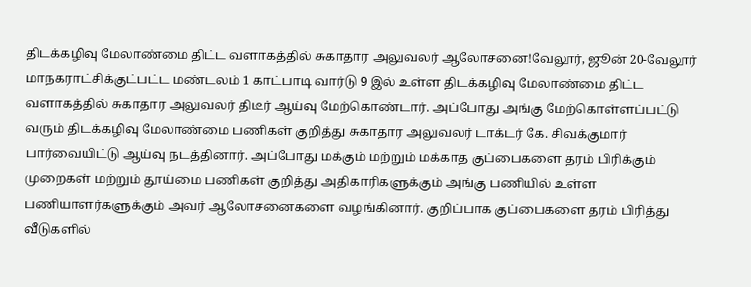திடக்கழிவு மேலாண்மை திட்ட வளாகத்தில் சுகாதார அலுவலர் ஆலோசனை!வேலூர், ஜூன் 20-வேலூர் மாநகராட்சிக்குட்பட்ட மண்டலம் 1 காட்பாடி வார்டு 9 இல் உள்ள திடக்கழிவு மேலாண்மை திட்ட வளாகத்தில் சுகாதார அலுவலர் திடீர் ஆய்வு மேற்கொண்டார். அப்போது அங்கு மேற்கொள்ளப்பட்டு வரும் திடக்கழிவு மேலாண்மை பணிகள் குறித்து சுகாதார அலுவலர் டாக்டர் கே. சிவக்குமார் பார்வையிட்டு ஆய்வு நடத்தினார். அப்போது மக்கும் மற்றும் மக்காத குப்பைகளை தரம் பிரிக்கும் முறைகள் மற்றும் தூய்மை பணிகள் குறித்து அதிகாரிகளுக்கும் அங்கு பணியில் உள்ள பணியாளர்களுக்கும் அவர் ஆலோசனைகளை வழங்கினார். குறிப்பாக குப்பைகளை தரம் பிரித்து வீடுகளில்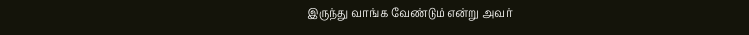இருந்து வாங்க வேண்டும் என்று அவர்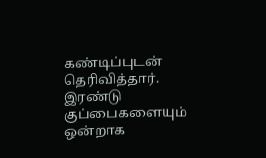கண்டிப்புடன் தெரிவித்தார். இரண்டு குப்பைகளையும் ஒன்றாக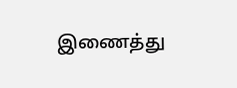இணைத்து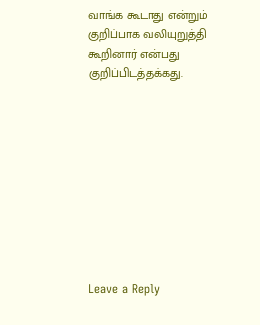வாங்க கூடாது என்றும் குறிப்பாக வலியுறுத்தி கூறினார் என்பது குறிப்பிடத்தக்கது.










Leave a Reply